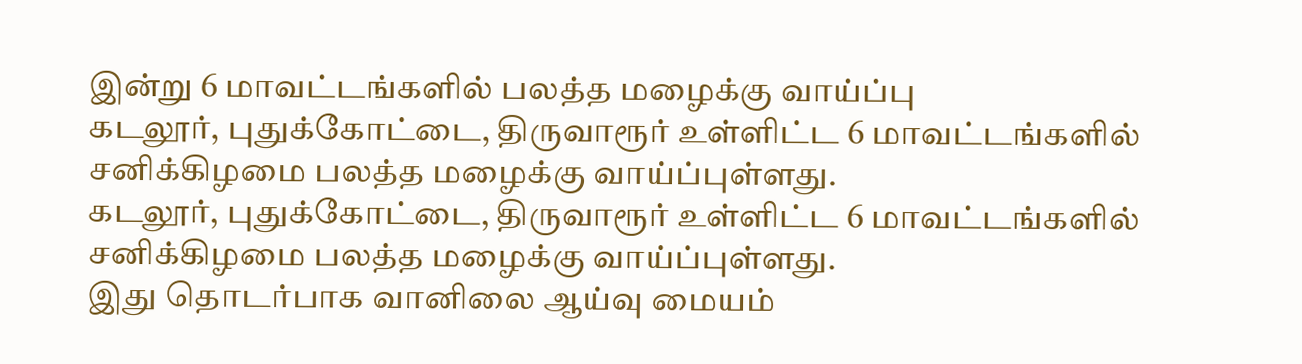இன்று 6 மாவட்டங்களில் பலத்த மழைக்கு வாய்ப்பு
கடலூர், புதுக்கோட்டை, திருவாரூர் உள்ளிட்ட 6 மாவட்டங்களில் சனிக்கிழமை பலத்த மழைக்கு வாய்ப்புள்ளது.
கடலூர், புதுக்கோட்டை, திருவாரூர் உள்ளிட்ட 6 மாவட்டங்களில் சனிக்கிழமை பலத்த மழைக்கு வாய்ப்புள்ளது.
இது தொடர்பாக வானிலை ஆய்வு மையம்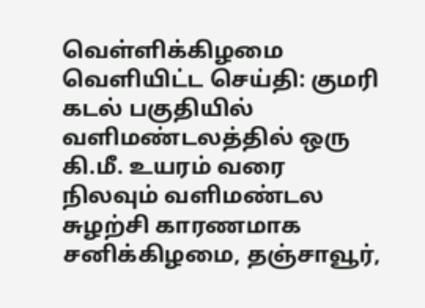வெள்ளிக்கிழமை வெளியிட்ட செய்தி: குமரி கடல் பகுதியில் வளிமண்டலத்தில் ஒரு கி.மீ. உயரம் வரை நிலவும் வளிமண்டல சுழற்சி காரணமாக சனிக்கிழமை, தஞ்சாவூர்,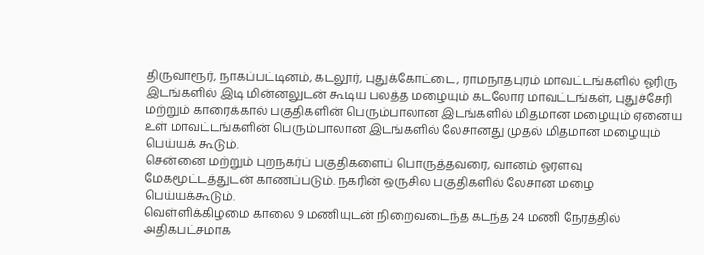திருவாரூர், நாகப்பட்டினம், கடலூர், புதுக்கோட்டை, ராமநாதபுரம் மாவட்டங்களில் ஓரிரு இடங்களில் இடி மின்னலுடன் கூடிய பலத்த மழையும் கடலோர மாவட்டங்கள், புதுச்சேரி மற்றும் காரைக்கால் பகுதிகளின் பெரும்பாலான இடங்களில் மிதமான மழையும் ஏனைய உள் மாவட்டங்களின் பெரும்பாலான இடங்களில் லேசானது முதல் மிதமான மழையும் பெய்யக் கூடும்.
சென்னை மற்றும் புறநகர்ப் பகுதிகளைப் பொருத்தவரை, வானம் ஓரளவு மேகமூட்டத்துடன் காணப்படும். நகரின் ஒருசில பகுதிகளில் லேசான மழை பெய்யக்கூடும்.
வெள்ளிக்கிழமை காலை 9 மணியுடன் நிறைவடைந்த கடந்த 24 மணி நேரத்தில் அதிகபட்சமாக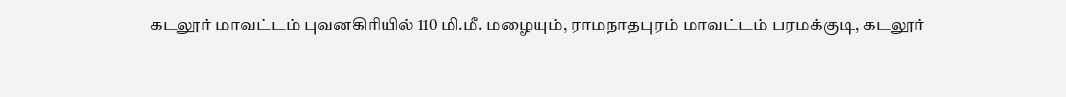கடலூர் மாவட்டம் புவனகிரியில் 110 மி.மீ. மழையும், ராமநாதபுரம் மாவட்டம் பரமக்குடி, கடலூர்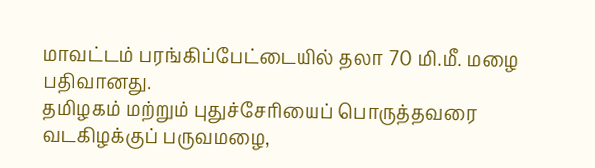மாவட்டம் பரங்கிப்பேட்டையில் தலா 70 மி.மீ. மழை பதிவானது.
தமிழகம் மற்றும் புதுச்சேரியைப் பொருத்தவரை வடகிழக்குப் பருவமழை,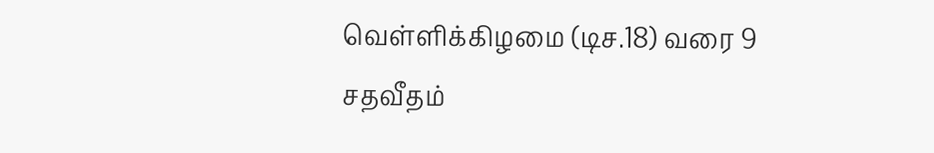வெள்ளிக்கிழமை (டிச.18) வரை 9 சதவீதம்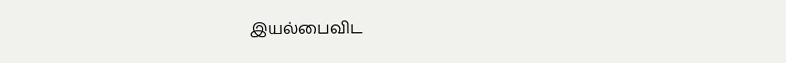இயல்பைவிட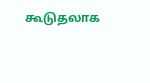கூடுதலாக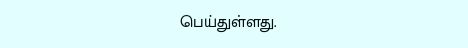பெய்துள்ளது.